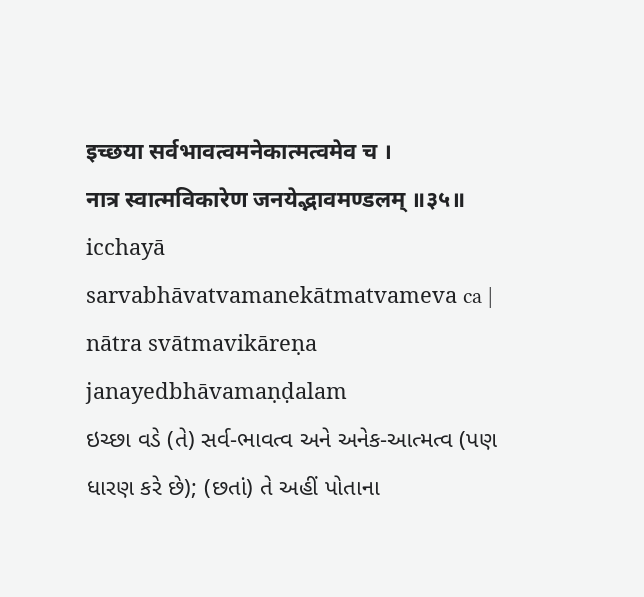इच्छया सर्वभावत्वमनेकात्मत्वमेव च ।
नात्र स्वात्मविकारेण जनयेद्भावमण्डलम् ॥३५॥
icchayā sarvabhāvatvamanekātmatvameva ca |
nātra svātmavikāreṇa janayedbhāvamaṇḍalam
ઇચ્છા વડે (તે) સર્વ-ભાવત્વ અને અનેક-આત્મત્વ (પણ ધારણ કરે છે); (છતાં) તે અહીં પોતાના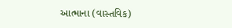આત્માના (વાસ્તવિક)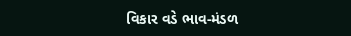વિકાર વડે ભાવ-મંડળ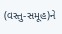(વસ્તુ-સમૂહ)ને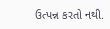ઉત્પન્ન કરતો નથી.